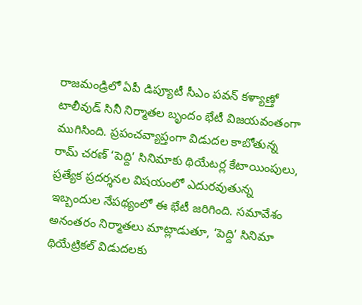రాజమండ్రిలో ఏపీ డిప్యూటీ సీఎం పవన్ కళ్యాణ్తో టాలీవుడ్ సినీ నిర్మాతల బృందం భేటీ విజయవంతంగా ముగిసింది. ప్రపంచవ్యాప్తంగా విడుదల కాబోతున్న రామ్ చరణ్ ‘పెద్ది’ సినిమాకు థియేటర్ల కేటాయింపులు, ప్రత్యేక ప్రదర్శనల విషయంలో ఎదురవుతున్న ఇబ్బందుల నేపథ్యంలో ఈ భేటీ జరిగింది. సమావేశం అనంతరం నిర్మాతలు మాట్లాడుతూ, ‘పెద్ది’ సినిమా థియేట్రికల్ విడుదలకు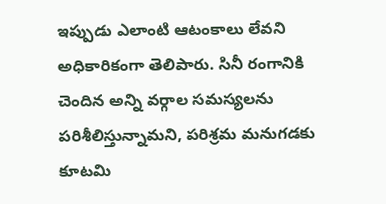ఇప్పుడు ఎలాంటి ఆటంకాలు లేవని అధికారికంగా తెలిపారు. సినీ రంగానికి చెందిన అన్ని వర్గాల సమస్యలను పరిశీలిస్తున్నామని, పరిశ్రమ మనుగడకు కూటమి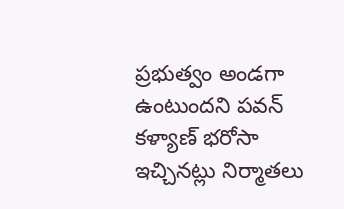ప్రభుత్వం అండగా ఉంటుందని పవన్ కళ్యాణ్ భరోసా ఇచ్చినట్లు నిర్మాతలు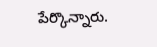పేర్కొన్నారు.